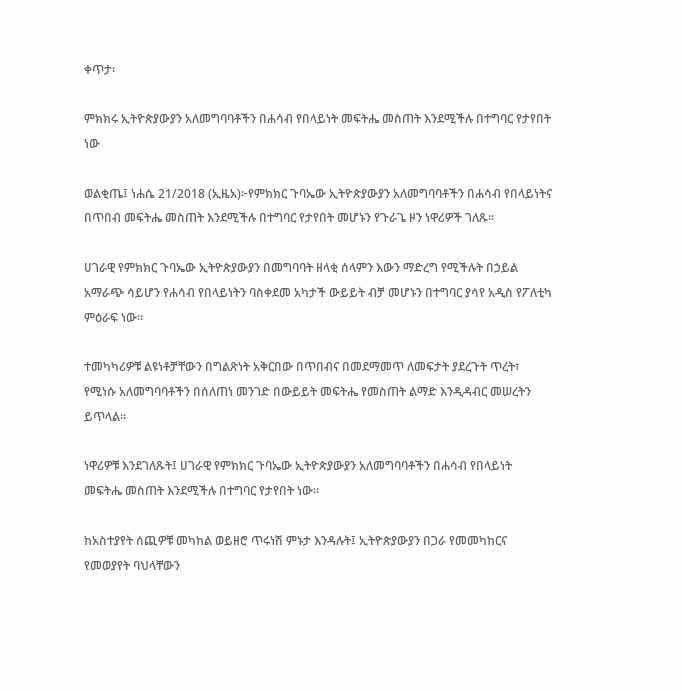ቀጥታ፡

ምክክሩ ኢትዮጵያውያን አለመግባባቶችን በሐሳብ የበላይነት መፍትሔ መስጠት እንደሚችሉ በተግባር የታየበት ነው

ወልቂጤ፤ ነሐሴ 21/2018 (ኢዜአ)፦የምክክር ጉባኤው ኢትዮጵያውያን አለመግባባቶችን በሐሳብ የበላይነትና በጥበብ መፍትሔ መስጠት እንደሚችሉ በተግባር የታየበት መሆኑን የጉራጌ ዞን ነዋሪዎች ገለጹ፡፡

ሀገራዊ የምክክር ጉባኤው ኢትዮጵያውያን በመግባባት ዘላቂ ሰላምን እውን ማድረግ የሚችሉት በኃይል አማራጭ ሳይሆን የሐሳብ የበላይነትን ባስቀደመ አካታች ውይይት ብቻ መሆኑን በተግባር ያሳየ አዲስ የፖለቲካ ምዕራፍ ነው።

ተመካካሪዎቹ ልዩነቶቻቸውን በግልጽነት አቅርበው በጥበብና በመደማመጥ ለመፍታት ያደረጉት ጥረት፣ የሚነሱ አለመግባባቶችን በሰለጠነ መንገድ በውይይት መፍትሔ የመስጠት ልማድ እንዲዳብር መሠረትን ይጥላል።

ነዋሪዎቹ እንደገለጹት፤ ሀገራዊ የምክክር ጉባኤው ኢትዮጵያውያን አለመግባባቶችን በሐሳብ የበላይነት መፍትሔ መስጠት እንደሚችሉ በተግባር የታየበት ነው።

ከአስተያየት ሰጪዎቹ መካከል ወይዘሮ ጥሩነሽ ምኑታ እንዳሉት፤ ኢትዮጵያውያን በጋራ የመመካከርና የመወያየት ባህላቸውን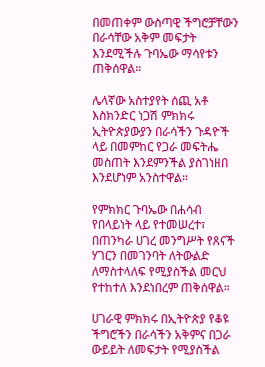በመጠቀም ውስጣዊ ችግሮቻቸውን በራሳቸው አቅም መፍታት እንደሚችሉ ጉባኤው ማሳየቱን ጠቅሰዋል።

ሌላኛው አስተያየት ሰጪ አቶ እስክንድር ነጋሽ ምክክሩ ኢትዮጵያውያን በራሳችን ጉዳዮች ላይ በመምከር የጋራ መፍትሔ መስጠት እንደምንችል ያስገነዘበ እንደሆነም አንስተዋል።

የምክክር ጉባኤው በሐሳብ የበላይነት ላይ የተመሠረተ፣ በጠንካራ ሀገረ መንግሥት የጸናች ሃገርን በመገንባት ለትውልድ ለማስተላለፍ የሚያስችል መርህ የተከተለ እንደነበረም ጠቅሰዋል።

ሀገራዊ ምክክሩ በኢትዮጵያ የቆዩ ችግሮችን በራሳችን አቅምና በጋራ ውይይት ለመፍታት የሚያስችል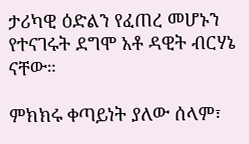ታሪካዊ ዕድልን የፈጠረ መሆኑን የተናገሩት ደግሞ አቶ ዳዊት ብርሃኔ ናቸው።

ምክክሩ ቀጣይነት ያለው ሰላም፣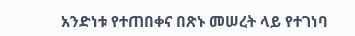አንድነቱ የተጠበቀና በጽኑ መሠረት ላይ የተገነባ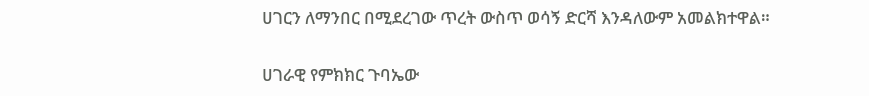ሀገርን ለማንበር በሚደረገው ጥረት ውስጥ ወሳኝ ድርሻ እንዳለውም አመልክተዋል።

ሀገራዊ የምክክር ጉባኤው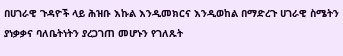በሀገራዊ ጉዳዮች ላይ ሕዝቡ እኩል እንዲመክርና እንዲወከል በማድረጉ ሀገራዊ ስሜትን ያነቃቃና ባለቤትነትን ያረጋገጠ መሆኑን የገለጹት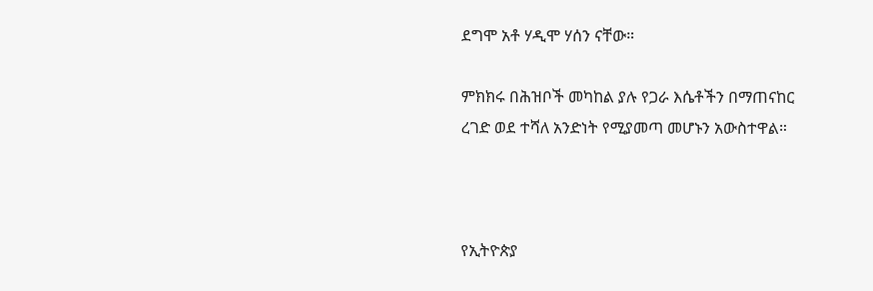ደግሞ አቶ ሃዲሞ ሃሰን ናቸው።

ምክክሩ በሕዝቦች መካከል ያሉ የጋራ እሴቶችን በማጠናከር ረገድ ወደ ተሻለ አንድነት የሚያመጣ መሆኑን አውስተዋል።



የኢትዮጵያ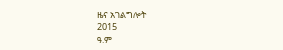ዜና አገልግሎት
2015
ዓ.ም